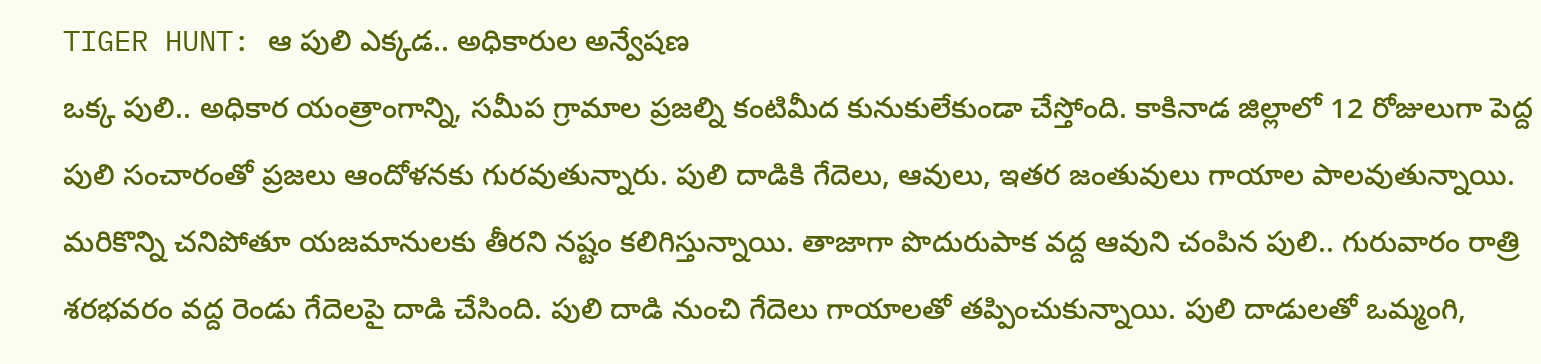TIGER HUNT: ఆ పులి ఎక్కడ.. అధికారుల అన్వేషణ
ఒక్క పులి.. అధికార యంత్రాంగాన్ని, సమీప గ్రామాల ప్రజల్ని కంటిమీద కునుకులేకుండా చేస్తోంది. కాకినాడ జిల్లాలో 12 రోజులుగా పెద్ద పులి సంచారంతో ప్రజలు ఆందోళనకు గురవుతున్నారు. పులి దాడికి గేదెలు, ఆవులు, ఇతర జంతువులు గాయాల పాలవుతున్నాయి. మరికొన్ని చనిపోతూ యజమానులకు తీరని నష్టం కలిగిస్తున్నాయి. తాజాగా పొదురుపాక వద్ద ఆవుని చంపిన పులి.. గురువారం రాత్రి శరభవరం వద్ద రెండు గేదెలపై దాడి చేసింది. పులి దాడి నుంచి గేదెలు గాయాలతో తప్పించుకున్నాయి. పులి దాడులతో ఒమ్మంగి,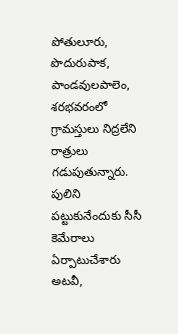పోతులూరు, పొదురుపాక, పాండవులపాలెం, శరభవరంలో గ్రామస్తులు నిద్రలేని రాత్రులు గడుపుతున్నారు.
పులిని పట్టుకునేందుకు సీసీ కెమేరాలు ఏర్పాటుచేశారు అటవీ,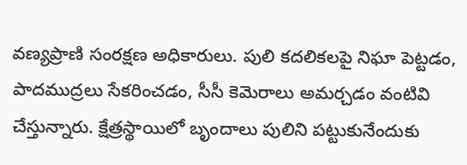వణ్యప్రాణి సంరక్షణ అధికారులు. పులి కదలికలపై నిఘా పెట్టడం, పాదముద్రలు సేకరించడం, సీసీ కెమెరాలు అమర్చడం వంటివి చేస్తున్నారు. క్షేత్రస్థాయిలో బృందాలు పులిని పట్టుకునేందుకు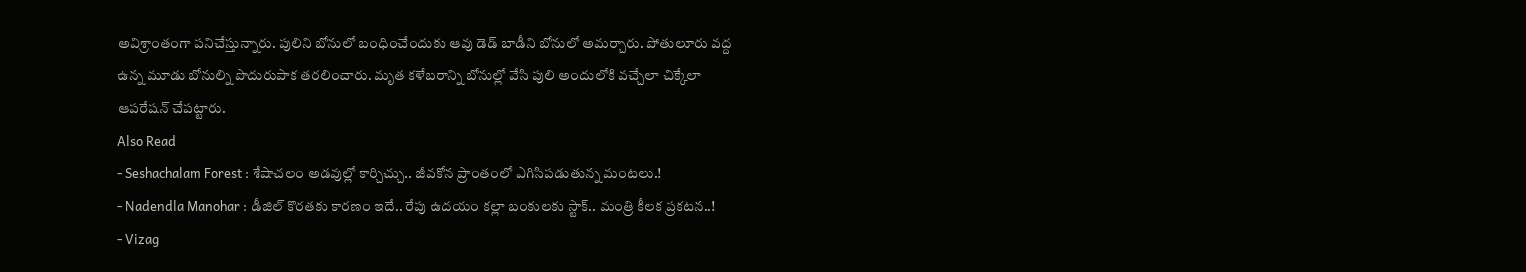అవిశ్రాంతంగా పనిచేస్తున్నారు. పులిని బోనులో బంధించేందుకు ఆవు డెడ్ బాడీని బోనులో అమర్చారు. పోతులూరు వద్ద ఉన్న మూడు బోనుల్ని పొదురుపాక తరలించారు. మృత కళేబరాన్ని బోనుల్లో వేసి పులి అందులోకి వచ్చేలా చిక్కేలా ఆపరేషన్ చేపట్టారు.
Also Read
- Seshachalam Forest : శేషాచలం అడవుల్లో కార్చిచ్చు.. జీవకోన ప్రాంతంలో ఎగిసిపడుతున్న మంటలు.!
- Nadendla Manohar : డీజిల్ కొరతకు కారణం ఇదే.. రేపు ఉదయం కల్లా బంకులకు స్టాక్.. మంత్రి కీలక ప్రకటన..!
- Vizag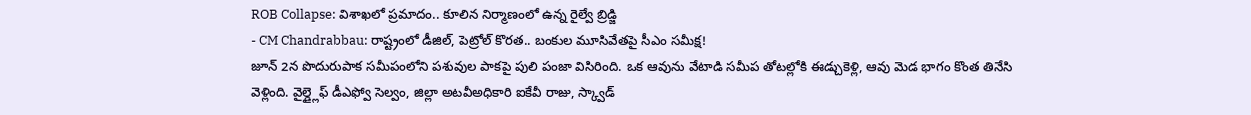ROB Collapse: విశాఖలో ప్రమాదం.. కూలిన నిర్మాణంలో ఉన్న రైల్వే బ్రిడ్జి
- CM Chandrabbau: రాష్ట్రంలో డీజిల్, పెట్రోల్ కొరత.. బంకుల మూసివేతపై సీఎం సమీక్ష!
జూన్ 2న పొదురుపాక సమీపంలోని పశువుల పాకపై పులి పంజా విసిరింది. ఒక ఆవును వేటాడి సమీప తోటల్లోకి ఈడ్చుకెళ్లి, ఆవు మెడ భాగం కొంత తినేసి వెళ్లింది. వైల్డ్లైఫ్ డీఎఫ్వో సెల్వం, జిల్లా అటవీఅధికారి ఐకేవీ రాజు, స్క్వాడ్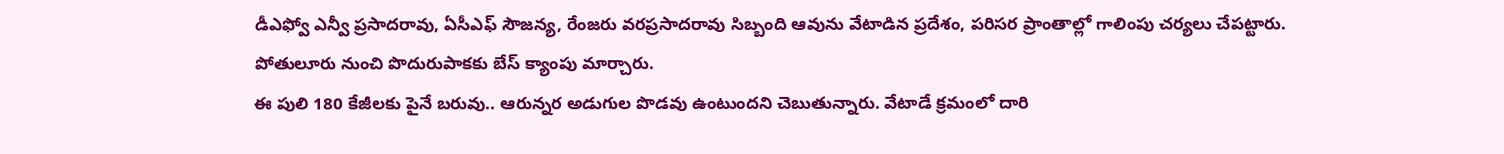డీఎఫ్వో ఎన్వీ ప్రసాదరావు, ఏసీఎఫ్ సౌజన్య, రేంజరు వరప్రసాదరావు సిబ్బంది ఆవును వేటాడిన ప్రదేశం, పరిసర ప్రాంతాల్లో గాలింపు చర్యలు చేపట్టారు. పోతులూరు నుంచి పొదురుపాకకు బేస్ క్యాంపు మార్చారు.
ఈ పులి 180 కేజీలకు పైనే బరువు.. ఆరున్నర అడుగుల పొడవు ఉంటుందని చెబుతున్నారు. వేటాడే క్రమంలో దారి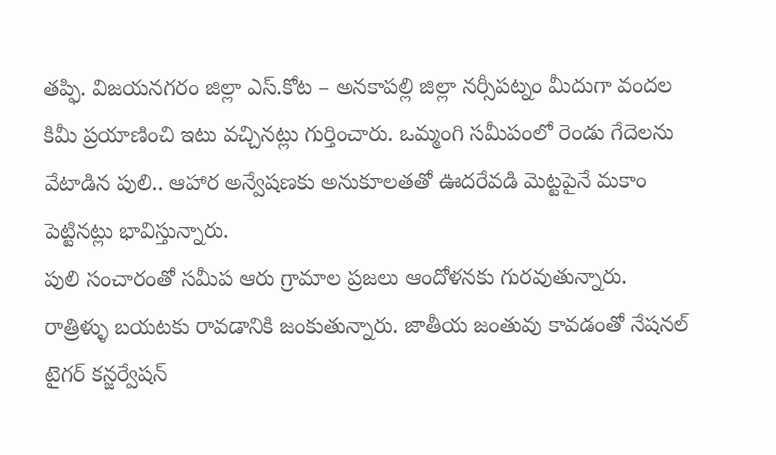తప్ఫి. విజయనగరం జిల్లా ఎస్.కోట – అనకాపల్లి జిల్లా నర్సీపట్నం మీదుగా వందల కిమీ ప్రయాణించి ఇటు వచ్చినట్లు గుర్తించారు. ఒమ్మంగి సమీపంలో రెండు గేదెలను వేటాడిన పులి.. ఆహార అన్వేషణకు అనుకూలతతో ఊదరేవడి మెట్టపైనే మకాం పెట్టినట్లు భావిస్తున్నారు.
పులి సంచారంతో సమీప ఆరు గ్రామాల ప్రజలు ఆందోళనకు గురవుతున్నారు. రాత్రిళ్ళు బయటకు రావడానికి జంకుతున్నారు. జాతీయ జంతువు కావడంతో నేషనల్ టైగర్ కన్జర్వేషన్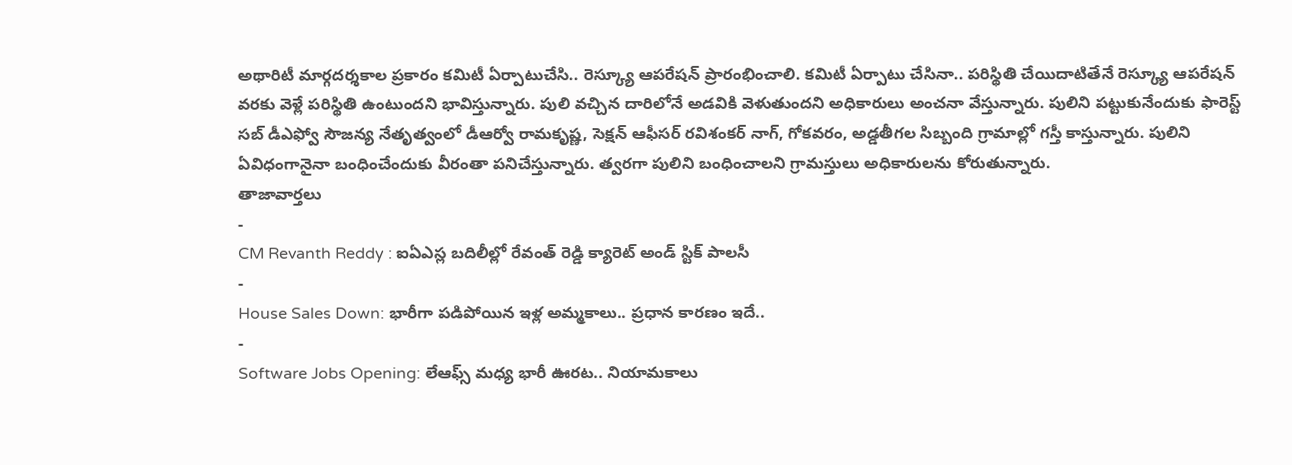అథారిటీ మార్గదర్శకాల ప్రకారం కమిటీ ఏర్పాటుచేసి.. రెస్క్యూ ఆపరేషన్ ప్రారంభించాలి. కమిటీ ఏర్పాటు చేసినా.. పరిస్థితి చేయిదాటితేనే రెస్క్యూ ఆపరేషన్ వరకు వెళ్లే పరిస్థితి ఉంటుందని భావిస్తున్నారు. పులి వచ్చిన దారిలోనే అడవికి వెళుతుందని అధికారులు అంచనా వేస్తున్నారు. పులిని పట్టుకునేందుకు ఫారెస్ట్ సబ్ డీఎఫ్వో సౌజన్య నేతృత్వంలో డీఆర్వో రామకృష్ణ, సెక్షన్ ఆఫీసర్ రవిశంకర్ నాగ్, గోకవరం, అడ్డతీగల సిబ్బంది గ్రామాల్లో గస్తీ కాస్తున్నారు. పులిని ఏవిధంగానైనా బంధించేందుకు వీరంతా పనిచేస్తున్నారు. త్వరగా పులిని బంధించాలని గ్రామస్తులు అధికారులను కోరుతున్నారు.
తాజావార్తలు
-
CM Revanth Reddy : ఐఏఎస్ల బదిలీల్లో రేవంత్ రెడ్డి క్యారెట్ అండ్ స్టిక్ పాలసీ
-
House Sales Down: భారీగా పడిపోయిన ఇళ్ల అమ్మకాలు.. ప్రధాన కారణం ఇదే..
-
Software Jobs Opening: లేఆఫ్స్ మధ్య భారీ ఊరట.. నియామకాలు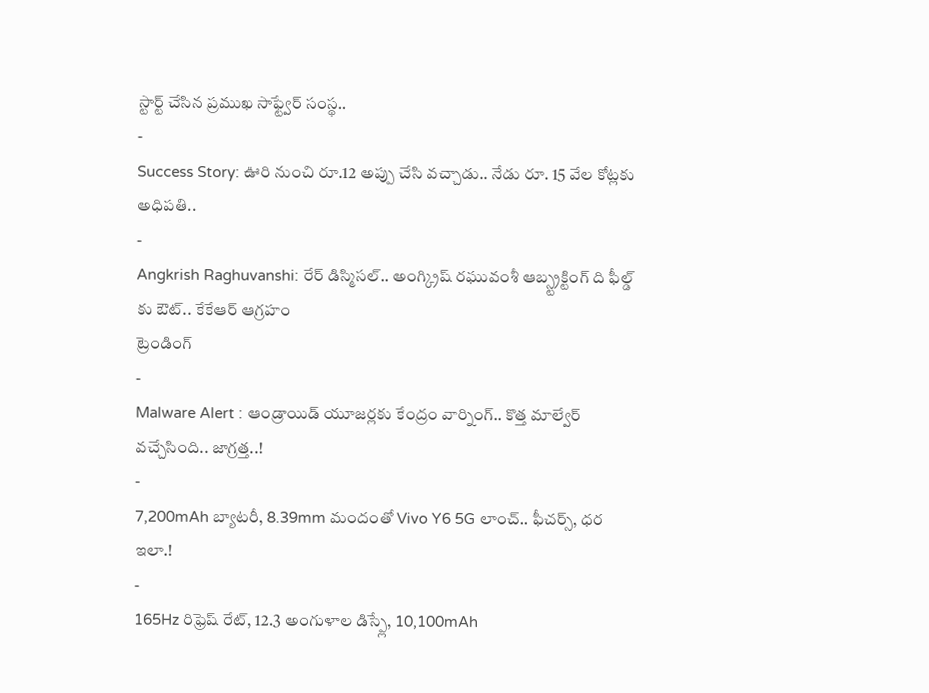స్టార్ట్ చేసిన ప్రముఖ సాఫ్ట్వేర్ సంస్థ..
-
Success Story: ఊరి నుంచి రూ.12 అప్పు చేసి వచ్చాడు.. నేడు రూ. 15 వేల కోట్లకు అధిపతి..
-
Angkrish Raghuvanshi: రేర్ డిస్మిసల్.. అంగ్క్రిష్ రఘువంశీ ఆబ్స్ట్రక్టింగ్ ది ఫీల్డ్ కు ఔట్.. కేకేఆర్ ఆగ్రహం
ట్రెండింగ్
-
Malware Alert : ఆండ్రాయిడ్ యూజర్లకు కేంద్రం వార్నింగ్.. కొత్త మాల్వేర్ వచ్చేసింది.. జాగ్రత్త..!
-
7,200mAh బ్యాటరీ, 8.39mm మందంతో Vivo Y6 5G లాంచ్.. ఫీచర్స్, ధర ఇలా.!
-
165Hz రిఫ్రెష్ రేట్, 12.3 అంగుళాల డిస్ప్లే, 10,100mAh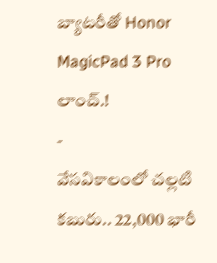బ్యాటరీతో Honor MagicPad 3 Pro లాంచ్.!
-
వేసవికాలంలో చల్లటి కబురు.. 22,000 భారీ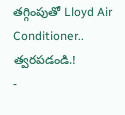తగ్గింపుతో Lloyd Air Conditioner.. త్వరపడండి.!
-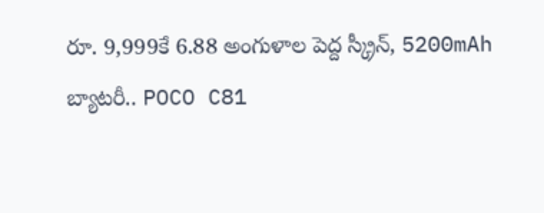రూ. 9,999కే 6.88 అంగుళాల పెద్ద స్క్రీన్, 5200mAh బ్యాటరీ.. POCO C81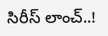సిరీస్ లాంచ్..!